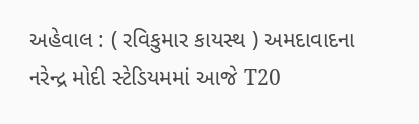અહેવાલ : ( રવિકુમાર કાયસ્થ ) અમદાવાદના નરેન્દ્ર મોદી સ્ટેડિયમમાં આજે T20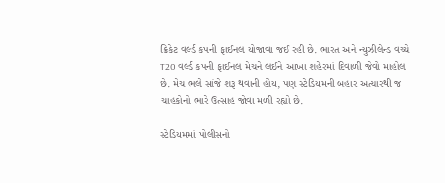ક્રિકેટ વર્લ્ડ કપની ફાઈનલ યોજાવા જઈ રહી છે. ભારત અને ન્યુઝીલેન્ડ વચ્ચે T20 વર્લ્ડ કપની ફાઈનલ મેચને લઈને આખા શહેરમાં દિવાળી જેવો માહોલ છે. મેચ ભલે સાંજે શરૂ થવાની હોય, પણ સ્ટેડિયમની બહાર અત્યારથી જ ચાહકોનો ભારે ઉત્સાહ જોવા મળી રહ્યો છે.

સ્ટેડિયમમાં પોલીસનો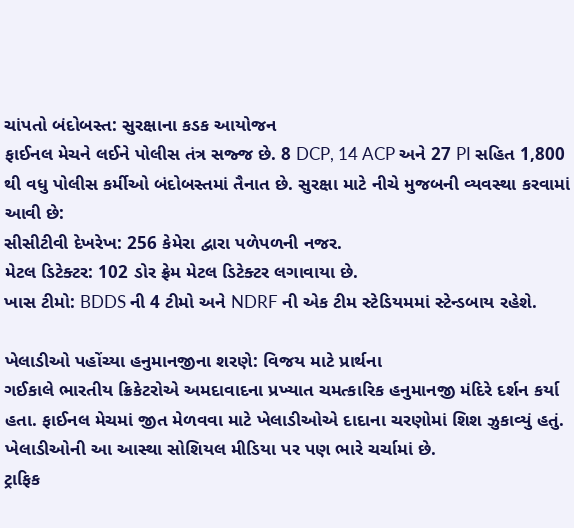ચાંપતો બંદોબસ્ત: સુરક્ષાના કડક આયોજન
ફાઈનલ મેચને લઈને પોલીસ તંત્ર સજ્જ છે. 8 DCP, 14 ACP અને 27 PI સહિત 1,800 થી વધુ પોલીસ કર્મીઓ બંદોબસ્તમાં તૈનાત છે. સુરક્ષા માટે નીચે મુજબની વ્યવસ્થા કરવામાં આવી છે:
સીસીટીવી દેખરેખ: 256 કેમેરા દ્વારા પળેપળની નજર.
મેટલ ડિટેક્ટર: 102 ડોર ફ્રેમ મેટલ ડિટેક્ટર લગાવાયા છે.
ખાસ ટીમો: BDDS ની 4 ટીમો અને NDRF ની એક ટીમ સ્ટેડિયમમાં સ્ટેન્ડબાય રહેશે.

ખેલાડીઓ પહોંચ્યા હનુમાનજીના શરણે: વિજય માટે પ્રાર્થના
ગઈકાલે ભારતીય ક્રિકેટરોએ અમદાવાદના પ્રખ્યાત ચમત્કારિક હનુમાનજી મંદિરે દર્શન કર્યા હતા. ફાઈનલ મેચમાં જીત મેળવવા માટે ખેલાડીઓએ દાદાના ચરણોમાં શિશ ઝુકાવ્યું હતું. ખેલાડીઓની આ આસ્થા સોશિયલ મીડિયા પર પણ ભારે ચર્ચામાં છે.
ટ્રાફિક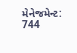મેનેજમેન્ટ: 744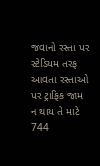જવાનો રસ્તા પર
સ્ટેડિયમ તરફ આવતા રસ્તાઓ પર ટ્રાફિક જામ ન થાય તે માટે 744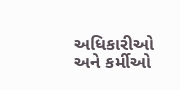અધિકારીઓ અને કર્મીઓ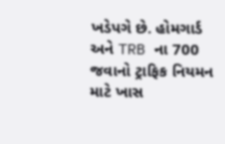ખડેપગે છે. હોમગાર્ડ અને TRB ના 700 જવાનો ટ્રાફિક નિયમન માટે ખાસ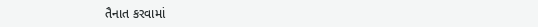તૈનાત કરવામાં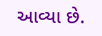આવ્યા છે.